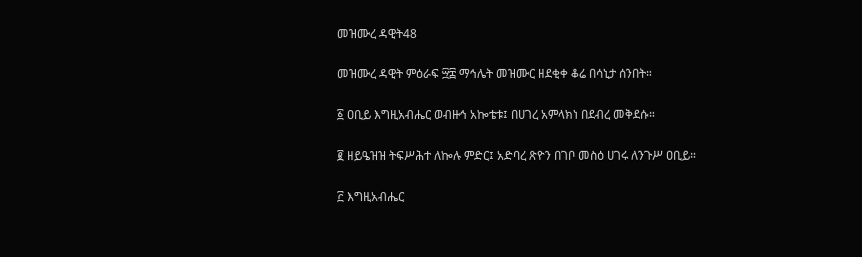መዝሙረ ዳዊት48

መዝሙረ ዳዊት ምዕራፍ ፵፰ ማኅሌት መዝሙር ዘደቂቀ ቆሬ በሳኒታ ሰንበት።

፩ ዐቢይ እግዚአብሔር ወብዙኅ አኰቴቱ፤ በሀገረ አምላክነ በደብረ መቅደሱ።

፪ ዘይዔዝዝ ትፍሥሕተ ለኰሉ ምድር፤ አድባረ ጽዮን በገቦ መስዕ ሀገሩ ለንጉሥ ዐቢይ።

፫ እግዚአብሔር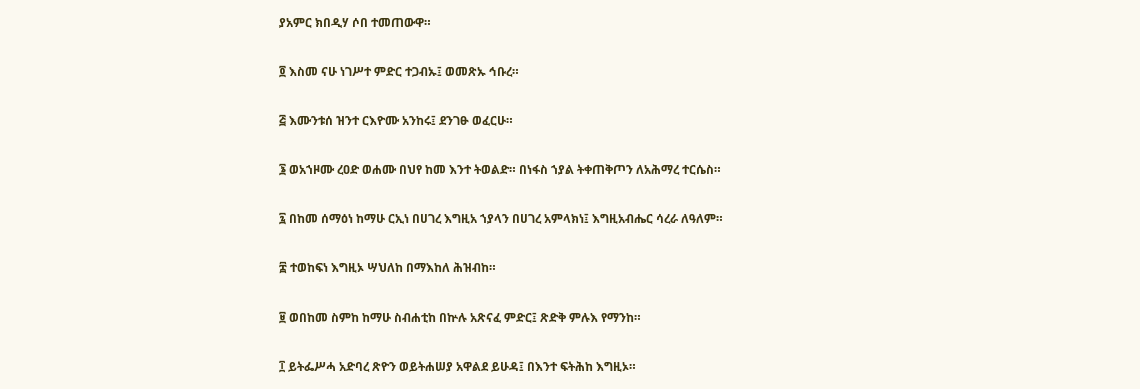ያአምር ክበዲሃ ሶበ ተመጠውዋ።

፬ እስመ ናሁ ነገሥተ ምድር ተጋብኡ፤ ወመጽኡ ኅቡረ።

፭ እሙንቱሰ ዝንተ ርእዮሙ አንከሩ፤ ደንገፁ ወፈርሁ።

፮ ወአኀዞሙ ረዐድ ወሐሙ በህየ ከመ እንተ ትወልድ። በነፋስ ኀያል ትቀጠቅጦን ለአሕማረ ተርሴስ።

፯ በከመ ሰማዕነ ከማሁ ርኢነ በሀገረ እግዚአ ኀያላን በሀገረ አምላክነ፤ እግዚአብሔር ሳረራ ለዓለም።

፰ ተወከፍነ እግዚኦ ሣህለከ በማእከለ ሕዝብከ።

፱ ወበከመ ስምከ ከማሁ ስብሐቲከ በኵሉ አጽናፈ ምድር፤ ጽድቅ ምሉእ የማንከ።

፲ ይትፌሥሓ አድባረ ጽዮን ወይትሐሠያ አዋልደ ይሁዳ፤ በእንተ ፍትሕከ እግዚኦ።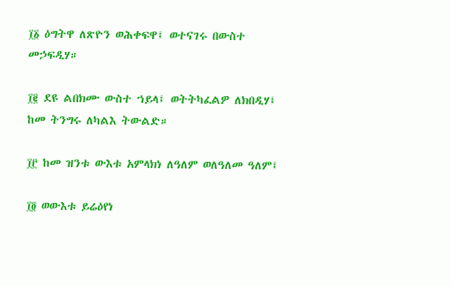፲፩ ዕግትዋ ለጽዮን ወሕቀፍዋ፤ ወተናገሩ በውስተ መኃፍዲሃ።

፲፪ ደዩ ልበክሙ ውስተ ኀይላ፤ ወትትካፈልዎ ለክበዲሃ፤ ከመ ትንግሩ ለካልእ ትውልድ።

፲፫ ከመ ዝንቱ ውእቱ አምላክነ ለዓለም ወለዓለመ ዓለም፤

፲፬ ወውእቱ ይሬዕየነ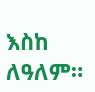እስከ ለዓለም።